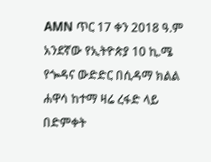AMN ጥር 17 ቀን 2018 ዓ.ም
አንደኛው የኢትዮጵያ 10 ኪ.ሜ የጐዳና ውድድር በሲዳማ ክልል ሐዋሳ ከተማ ዛሬ ረፋድ ላይ በድምቀት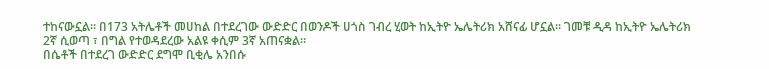ተከናውኗል። በ173 አትሌቶች መሀከል በተደረገው ውድድር በወንዶች ሀጎስ ገብረ ሂወት ከኢትዮ ኤሌትሪክ አሸናፊ ሆኗል። ገመቹ ዲዳ ከኢትዮ ኤሌትሪክ 2ኛ ሲወጣ ፣ በግል የተወዳደረው አልዩ ቀሲም 3ኛ አጠናቋል።
በሴቶች በተደረገ ውድድር ደግሞ ቢቂሌ አንበሱ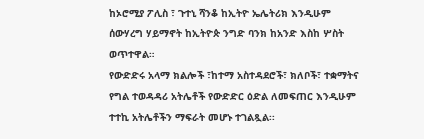ከኦሮሚያ ፖሊስ ፣ ጉተኒ ሻንቆ ከኢትዮ ኤሌትሪክ እንዲሁም ሰውሃረግ ሃይማኖት ከኢትዮጵ ንግድ ባንክ ከአንድ እስከ ሦስት ወጥተዋል።
የውድድሩ አላማ ክልሎች ፣ከተማ አስተዳደሮች፣ ክለቦች፣ ተቋማትና የግል ተወዳዳሪ አትሌቶች የውድድር ዕድል ለመፍጠር እንዲሁም ተተኪ አትሌቶችን ማፍራት መሆኑ ተገልጿል፡፡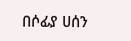በሶፊያ ሀሰን